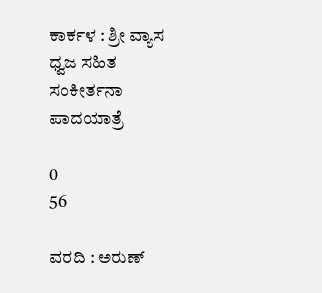ಕಾರ್ಕಳ : ಶ್ರೀ ವ್ಯಾಸ ಧ್ವಜ ಸಹಿತ ಸಂಕೀರ್ತನಾ ಪಾದಯಾತ್ರೆ

0
56

ವರದಿ : ಅರುಣ್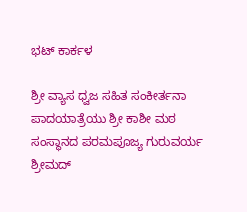ಭಟ್ ಕಾರ್ಕಳ

ಶ್ರೀ ವ್ಯಾಸ ಧ್ವಜ ಸಹಿತ ಸಂಕೀರ್ತನಾ ಪಾದಯಾತ್ರೆಯು ಶ್ರೀ ಕಾಶೀ ಮಠ ಸಂಸ್ಥಾನದ ಪರಮಪೂಜ್ಯ ಗುರುವರ್ಯ ಶ್ರೀಮದ್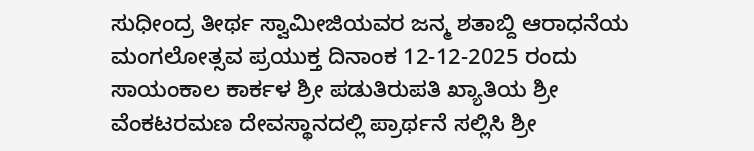ಸುಧೀಂದ್ರ ತೀರ್ಥ ಸ್ವಾಮೀಜಿಯವರ ಜನ್ಮ ಶತಾಬ್ದಿ ಆರಾಧನೆಯ ಮಂಗಲೋತ್ಸವ ಪ್ರಯುಕ್ತ ದಿನಾಂಕ 12-12-2025 ರಂದು ಸಾಯಂಕಾಲ ಕಾರ್ಕಳ ಶ್ರೀ ಪಡುತಿರುಪತಿ ಖ್ಯಾತಿಯ ಶ್ರೀ ವೆಂಕಟರಮಣ ದೇವಸ್ಥಾನದಲ್ಲಿ ಪ್ರಾರ್ಥನೆ ಸಲ್ಲಿಸಿ ಶ್ರೀ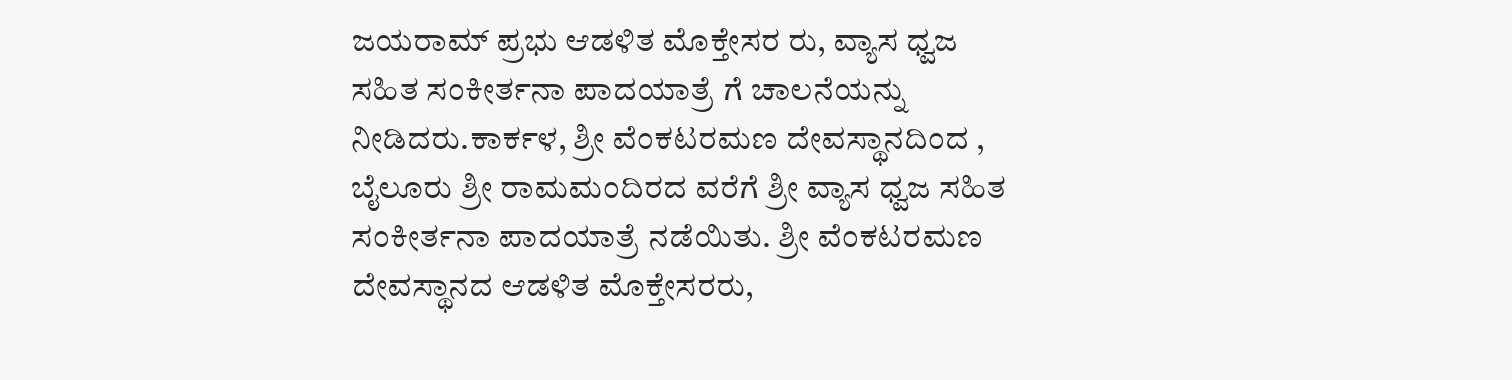ಜಯರಾಮ್ ಪ್ರಭು ಆಡಳಿತ ಮೊಕ್ತೇಸರ ರು, ವ್ಯಾಸ ಧ್ವಜ ಸಹಿತ ಸಂಕೀರ್ತನಾ ಪಾದಯಾತ್ರೆ ಗೆ ಚಾಲನೆಯನ್ನು ನೀಡಿದರು.ಕಾರ್ಕಳ, ಶ್ರೀ ವೆಂಕಟರಮಣ ದೇವಸ್ಥಾನದಿಂದ , ಬೈಲೂರು ಶ್ರೀ ರಾಮಮಂದಿರದ ವರೆಗೆ ಶ್ರೀ ವ್ಯಾಸ ಧ್ವಜ ಸಹಿತ ಸಂಕೀರ್ತನಾ ಪಾದಯಾತ್ರೆ ನಡೆಯಿತು. ಶ್ರೀ ವೆಂಕಟರಮಣ ದೇವಸ್ಥಾನದ ಆಡಳಿತ ಮೊಕ್ತೇಸರರು,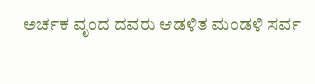ಅರ್ಚಕ ವೃಂದ ದವರು ಆಡಳಿತ ಮಂಡಳಿ ಸರ್ವ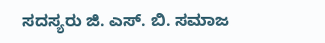ಸದಸ್ಯರು ಜಿ. ಎಸ್. ಬಿ. ಸಮಾಜ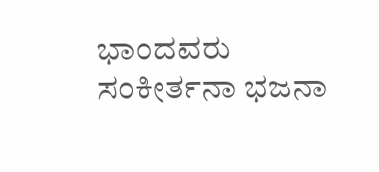ಭಾಂದವರು ಸಂಕೀರ್ತನಾ ಭಜನಾ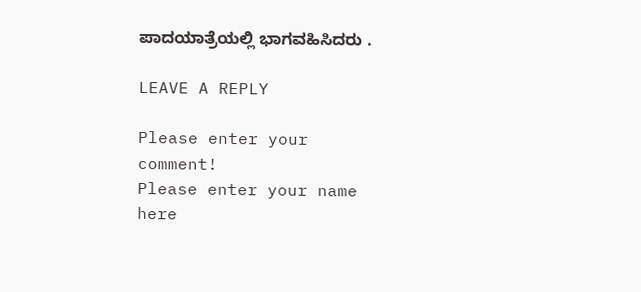ಪಾದಯಾತ್ರೆಯಲ್ಲಿ ಭಾಗವಹಿಸಿದರು .

LEAVE A REPLY

Please enter your comment!
Please enter your name here